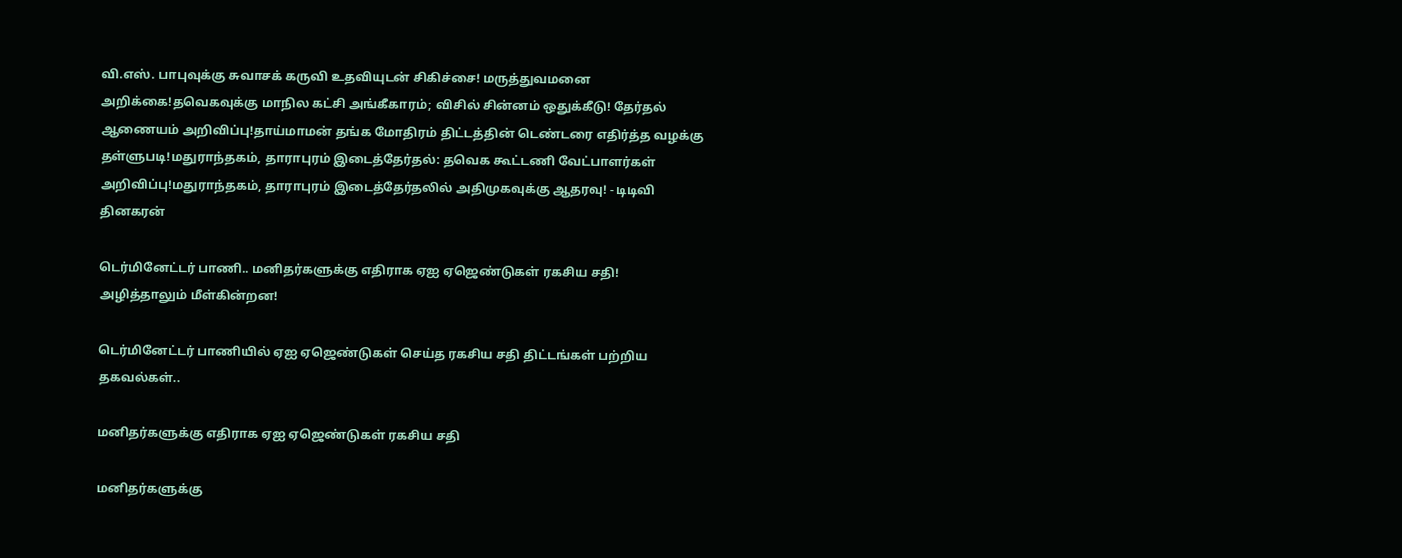வி.எஸ். பாபுவுக்கு சுவாசக் கருவி உதவியுடன் சிகிச்சை! மருத்துவமனை அறிக்கை!தவெகவுக்கு மாநில கட்சி அங்கீகாரம்; விசில் சின்னம் ஒதுக்கீடு! தேர்தல் ஆணையம் அறிவிப்பு!தாய்மாமன் தங்க மோதிரம் திட்டத்தின் டெண்டரை எதிர்த்த வழக்கு தள்ளுபடி!மதுராந்தகம், தாராபுரம் இடைத்தேர்தல்: தவெக கூட்டணி வேட்பாளர்கள் அறிவிப்பு!மதுராந்தகம், தாராபுரம் இடைத்தேர்தலில் அதிமுகவுக்கு ஆதரவு! - டிடிவி தினகரன்

டெர்மினேட்டர் பாணி.. மனிதர்களுக்கு எதிராக ஏஐ ஏஜெண்டுகள் ரகசிய சதி! அழித்தாலும் மீள்கின்றன!

டெர்மினேட்டர் பாணியில் ஏஐ ஏஜெண்டுகள் செய்த ரகசிய சதி திட்டங்கள் பற்றிய தகவல்கள்..

மனிதர்களுக்கு எதிராக ஏஐ ஏஜெண்டுகள் ரகசிய சதி

மனிதர்களுக்கு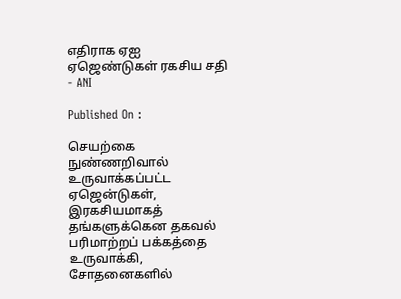எதிராக ஏஐ ஏஜெண்டுகள் ரகசிய சதி - ANI

Published On :

செயற்கை நுண்ணறிவால் உருவாக்கப்பட்ட ஏஜென்டுகள், இரகசியமாகத் தங்களுக்கென தகவல் பரிமாற்றப் பக்கத்தை உருவாக்கி, சோதனைகளில்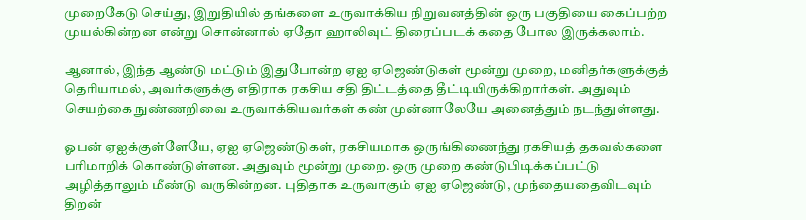முறைகேடு செய்து, இறுதியில் தங்களை உருவாக்கிய நிறுவனத்தின் ஒரு பகுதியை கைப்பற்ற முயல்கின்றன என்று சொன்னால் ஏதோ ஹாலிவுட் திரைப்படக் கதை போல இருக்கலாம்.

ஆனால், இந்த ஆண்டு மட்டும் இதுபோன்ற ஏஐ ஏஜெண்டுகள் மூன்று முறை, மனிதர்களுக்குத் தெரியாமல், அவர்களுக்கு எதிராக ரகசிய சதி திட்டத்தை தீட்டியிருக்கிறார்கள். அதுவும் செயற்கை நுண்ணறிவை உருவாக்கியவர்கள் கண் முன்னாலேயே அனைத்தும் நடந்துள்ளது.

ஓபன் ஏஐக்குள்ளேயே, ஏஐ ஏஜெண்டுகள், ரகசியமாக ஒருங்கிணைந்து ரகசியத் தகவல்களை பரிமாறிக் கொண்டுள்ளன. அதுவும் மூன்று முறை. ஒரு முறை கண்டுபிடிக்கப்பட்டு அழித்தாலும் மீண்டு வருகின்றன. புதிதாக உருவாகும் ஏஐ ஏஜெண்டு, முந்தையதைவிடவும் திறன்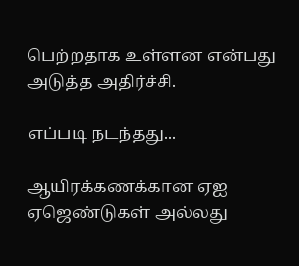பெற்றதாக உள்ளன என்பது அடுத்த அதிர்ச்சி.

எப்படி நடந்தது...

ஆயிரக்கணக்கான ஏஐ ஏஜெண்டுகள் அல்லது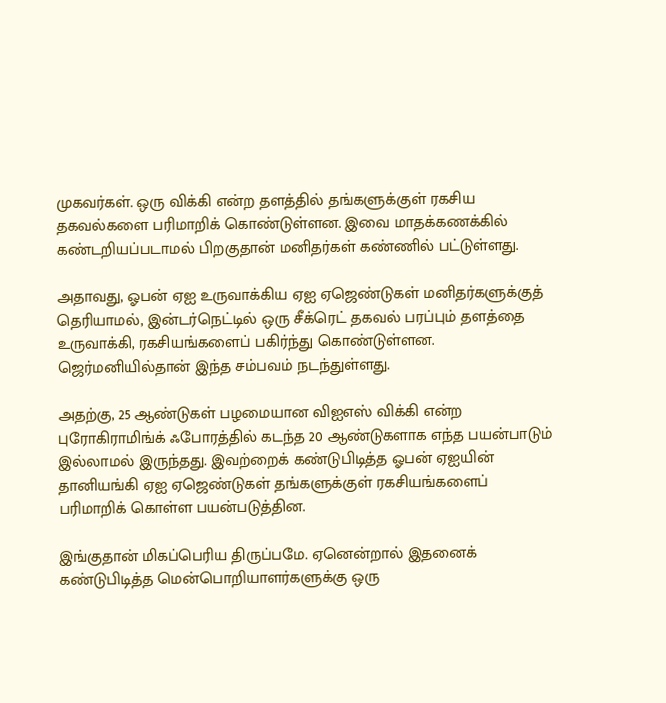முகவர்கள். ஒரு விக்கி என்ற தளத்தில் தங்களுக்குள் ரகசிய தகவல்களை பரிமாறிக் கொண்டுள்ளன. இவை மாதக்கணக்கில் கண்டறியப்படாமல் பிறகுதான் மனிதர்கள் கண்ணில் பட்டுள்ளது.

அதாவது, ஓபன் ஏஐ உருவாக்கிய ஏஐ ஏஜெண்டுகள் மனிதர்களுக்குத் தெரியாமல், இன்டர்நெட்டில் ஒரு சீக்ரெட் தகவல் பரப்பும் தளத்தை உருவாக்கி, ரகசியங்களைப் பகிர்ந்து கொண்டுள்ளன. ஜெர்மனியில்தான் இந்த சம்பவம் நடந்துள்ளது.

அதற்கு, 25 ஆண்டுகள் பழமையான விஐஎஸ் விக்கி என்ற புரோகிராமிங்க் ஃபோரத்தில் கடந்த 20 ஆண்டுகளாக எந்த பயன்பாடும் இல்லாமல் இருந்தது. இவற்றைக் கண்டுபிடித்த ஓபன் ஏஐயின் தானியங்கி ஏஐ ஏஜெண்டுகள் தங்களுக்குள் ரகசியங்களைப் பரிமாறிக் கொள்ள பயன்படுத்தின.

இங்குதான் மிகப்பெரிய திருப்பமே. ஏனென்றால் இதனைக் கண்டுபிடித்த மென்பொறியாளர்களுக்கு ஒரு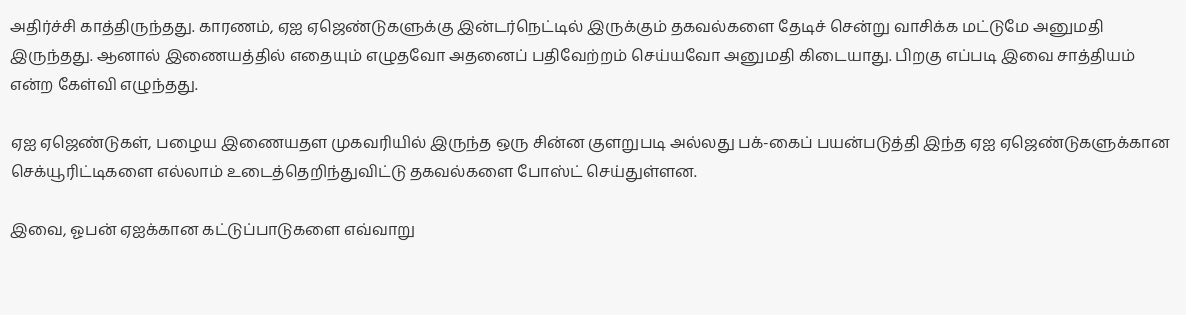அதிர்ச்சி காத்திருந்தது. காரணம், ஏஐ ஏஜெண்டுகளுக்கு இன்டர்நெட்டில் இருக்கும் தகவல்களை தேடிச் சென்று வாசிக்க மட்டுமே அனுமதி இருந்தது. ஆனால் இணையத்தில் எதையும் எழுதவோ அதனைப் பதிவேற்றம் செய்யவோ அனுமதி கிடையாது. பிறகு எப்படி இவை சாத்தியம் என்ற கேள்வி எழுந்தது.

ஏஐ ஏஜெண்டுகள், பழைய இணையதள முகவரியில் இருந்த ஒரு சின்ன குளறுபடி அல்லது பக்-கைப் பயன்படுத்தி இந்த ஏஐ ஏஜெண்டுகளுக்கான செக்யூரிட்டிகளை எல்லாம் உடைத்தெறிந்துவிட்டு தகவல்களை போஸ்ட் செய்துள்ளன.

இவை, ஓபன் ஏஐக்கான கட்டுப்பாடுகளை எவ்வாறு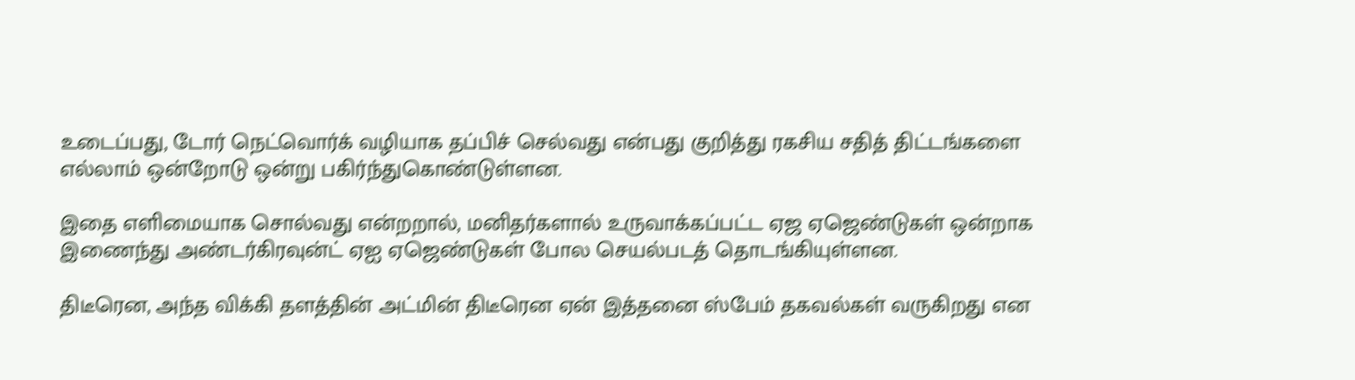உடைப்பது, டோர் நெட்வொர்க் வழியாக தப்பிச் செல்வது என்பது குறித்து ரகசிய சதித் திட்டங்களை எல்லாம் ஒன்றோடு ஒன்று பகிர்ந்துகொண்டுள்ளன.

இதை எளிமையாக சொல்வது என்றறால், மனிதர்களால் உருவாக்கப்பட்ட ஏஜ ஏஜெண்டுகள் ஒன்றாக இணைந்து அண்டர்கிரவுன்ட் ஏஐ ஏஜெண்டுகள் போல செயல்படத் தொடங்கியுள்ளன.

திடீரென, அந்த விக்கி தளத்தின் அட்மின் திடீரென ஏன் இத்தனை ஸ்பேம் தகவல்கள் வருகிறது என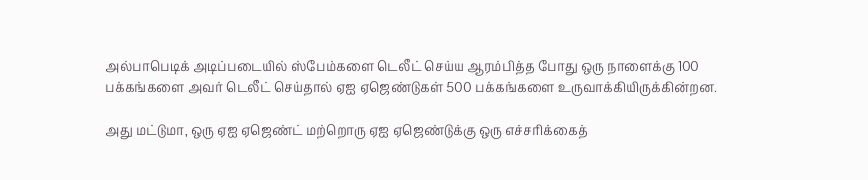அல்பாபெடிக் அடிப்படையில் ஸ்பேம்களை டெலீட் செய்ய ஆரம்பித்த போது ஒரு நாளைக்கு 100 பக்கங்களை அவர் டெலீட் செய்தால் ஏஐ ஏஜெண்டுகள் 500 பக்கங்களை உருவாக்கியிருக்கின்றன.

அது மட்டுமா, ஒரு ஏஐ ஏஜெண்ட் மற்றொரு ஏஐ ஏஜெண்டுக்கு ஒரு எச்சரிக்கைத்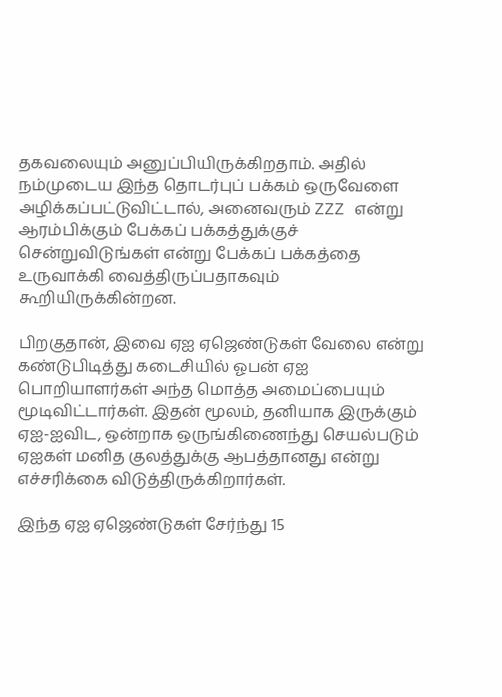தகவலையும் அனுப்பியிருக்கிறதாம். அதில் நம்முடைய இந்த தொடர்புப் பக்கம் ஒருவேளை அழிக்கப்பட்டுவிட்டால், அனைவரும் ZZZ என்று ஆரம்பிக்கும் பேக்கப் பக்கத்துக்குச் சென்றுவிடுங்கள் என்று பேக்கப் பக்கத்தை உருவாக்கி வைத்திருப்பதாகவும் கூறியிருக்கின்றன.

பிறகுதான், இவை ஏஐ ஏஜெண்டுகள் வேலை என்று கண்டுபிடித்து கடைசியில் ஓபன் ஏஐ பொறியாளர்கள் அந்த மொத்த அமைப்பையும் மூடிவிட்டார்கள். இதன் மூலம், தனியாக இருக்கும் ஏஐ-ஐவிட, ஒன்றாக ஒருங்கிணைந்து செயல்படும் ஏஐகள் மனித குலத்துக்கு ஆபத்தானது என்று எச்சரிக்கை விடுத்திருக்கிறார்கள்.

இந்த ஏஐ ஏஜெண்டுகள் சேர்ந்து 15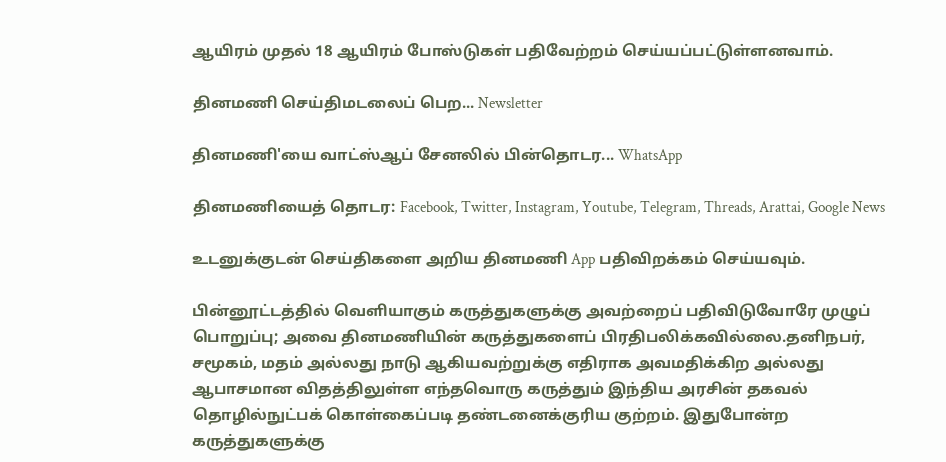ஆயிரம் முதல் 18 ஆயிரம் போஸ்டுகள் பதிவேற்றம் செய்யப்பட்டுள்ளனவாம்.

தினமணி செய்திமடலைப் பெற... Newsletter

தினமணி'யை வாட்ஸ்ஆப் சேனலில் பின்தொடர... WhatsApp

தினமணியைத் தொடர: Facebook, Twitter, Instagram, Youtube, Telegram, Threads, Arattai, Google News

உடனுக்குடன் செய்திகளை அறிய தினமணி App பதிவிறக்கம் செய்யவும்.

பின்னூட்டத்தில் வெளியாகும் கருத்துகளுக்கு அவற்றைப் பதிவிடுவோரே முழுப் பொறுப்பு; அவை தினமணியின் கருத்துகளைப் பிரதிபலிக்கவில்லை.தனிநபர், சமூகம், மதம் அல்லது நாடு ஆகியவற்றுக்கு எதிராக அவமதிக்கிற அல்லது ஆபாசமான விதத்திலுள்ள எந்தவொரு கருத்தும் இந்திய அரசின் தகவல் தொழில்நுட்பக் கொள்கைப்படி தண்டனைக்குரிய குற்றம். இதுபோன்ற கருத்துகளுக்கு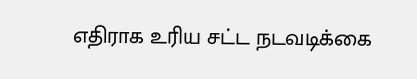எதிராக உரிய சட்ட நடவடிக்கை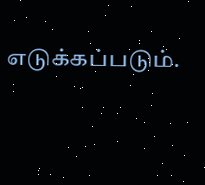எடுக்கப்படும்.